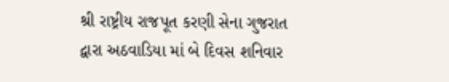શ્રી રાષ્ટ્રીય રાજપૂત કરણી સેના ગુજરાત દ્વારા અઠવાડિયા માં બે દિવસ શનિવાર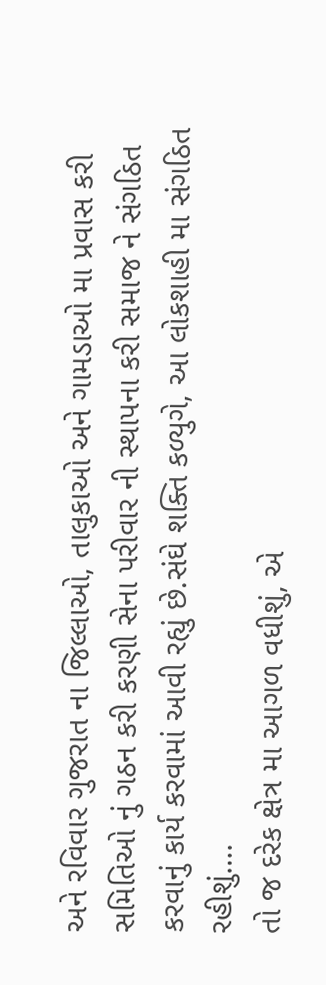અને રવિવાર ગુજરાત ના જિલ્લાઓ, તાલુકાઓ અને ગામડાઓ મા પ્રવાસ કરી સમિતિઓ નું ગઠન કરી કરણી સેના પરીવાર ની સ્થાપના કરી સમાજ ને સંગઠિત કરવાનું કાર્ય કરવામાં આવી રહ્યું છે.સંઘે શક્તિ કળ્યુગે, આ લોકશાહી મા સંગઠિત રહીશું….
તો જ દરેક ક્ષેત્ર મા આગળ વધીશું, એ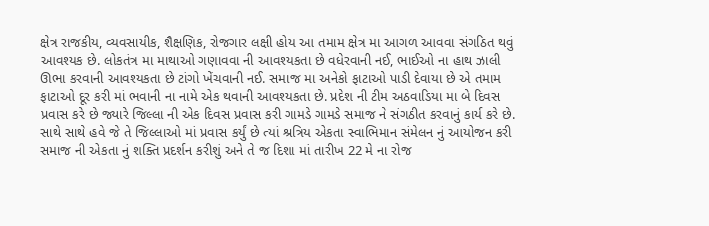ક્ષેત્ર રાજકીય, વ્યવસાયીક, શૈક્ષણિક, રોજગાર લક્ષી હોય આ તમામ ક્ષેત્ર મા આગળ આવવા સંગઠિત થવું આવશ્યક છે. લોકતંત્ર મા માથાઓ ગણાવવા ની આવશ્યકતા છે વધેરવાની નઈ, ભાઈઓ ના હાથ ઝાલી ઊભા કરવાની આવશ્યકતા છે ટાંગો ખેંચવાની નઈ. સમાજ મા અનેકો ફાટાઓ પાડી દેવાયા છે એ તમામ ફાટાઓ દૂર કરી માં ભવાની ના નામે એક થવાની આવશ્યકતા છે. પ્રદેશ ની ટીમ અઠવાડિયા મા બે દિવસ પ્રવાસ કરે છે જ્યારે જિલ્લા ની એક દિવસ પ્રવાસ કરી ગામડે ગામડે સમાજ ને સંગઠીત કરવાનું કાર્ય કરે છે. સાથે સાથે હવે જે તે જિલ્લાઓ માં પ્રવાસ કર્યું છે ત્યાં શ્રત્રિય એકતા સ્વાભિમાન સંમેલન નું આયોજન કરી સમાજ ની એકતા નું શક્તિ પ્રદર્શન કરીશું અને તે જ દિશા માં તારીખ 22 મે ના રોજ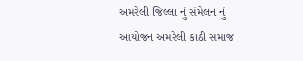અમરેલી જિલ્લા નું સંમેલન નું આયોજન અમરેલી કાઠી સમાજ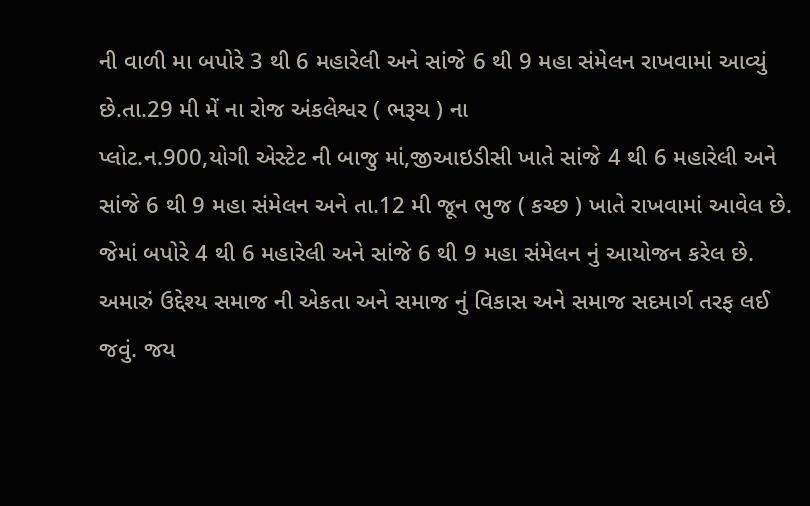ની વાળી મા બપોરે 3 થી 6 મહારેલી અને સાંજે 6 થી 9 મહા સંમેલન રાખવામાં આવ્યું છે.તા.29 મી મેં ના રોજ અંકલેશ્વર ( ભરૂચ ) ના
પ્લોટ.ન.900,યોગી એસ્ટેટ ની બાજુ માં,જીઆઇડીસી ખાતે સાંજે 4 થી 6 મહારેલી અને સાંજે 6 થી 9 મહા સંમેલન અને તા.12 મી જૂન ભુજ ( કચ્છ ) ખાતે રાખવામાં આવેલ છે. જેમાં બપોરે 4 થી 6 મહારેલી અને સાંજે 6 થી 9 મહા સંમેલન નું આયોજન કરેલ છે. અમારું ઉદ્દેશ્ય સમાજ ની એકતા અને સમાજ નું વિકાસ અને સમાજ સદમાર્ગ તરફ લઈ જવું. જય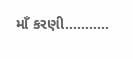માઁ કરણી………..